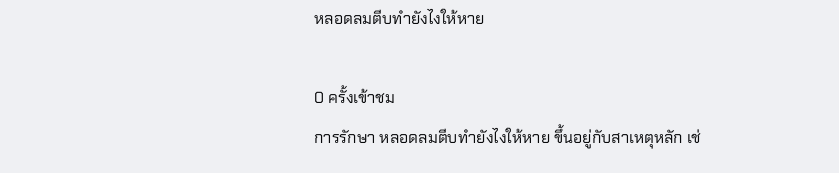หลอดลมตีบทำยังไงให้หาย

0 ครั้งเข้าชม
การรักษา หลอดลมตีบทำยังไงให้หาย ขึ้นอยู่กับสาเหตุหลัก เช่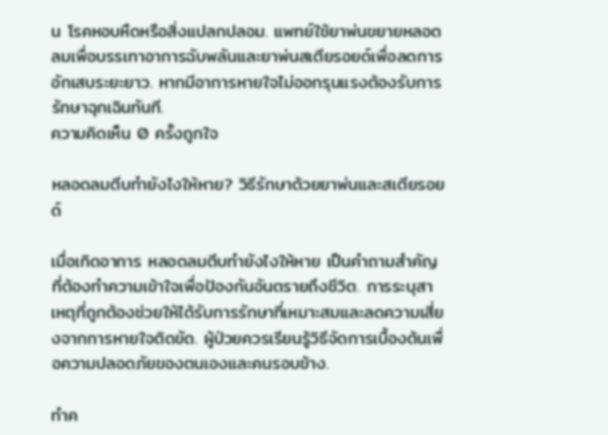น โรคหอบหืดหรือสิ่งแปลกปลอม. แพทย์ใช้ยาพ่นขยายหลอดลมเพื่อบรรเทาอาการฉับพลันและยาพ่นสเตียรอยด์เพื่อลดการอักเสบระยะยาว. หากมีอาการหายใจไม่ออกรุนแรงต้องรับการรักษาฉุกเฉินทันที.
ความคิดเห็น 0 ครั้งถูกใจ

หลอดลมตีบทำยังไงให้หาย? วิธีรักษาด้วยยาพ่นและสเตียรอยด์

เมื่อเกิดอาการ หลอดลมตีบทำยังไงให้หาย เป็นคำถามสำคัญที่ต้องทำความเข้าใจเพื่อป้องกันอันตรายถึงชีวิต. การระบุสาเหตุที่ถูกต้องช่วยให้ได้รับการรักษาที่เหมาะสมและลดความเสี่ยงจากการหายใจติดขัด. ผู้ป่วยควรเรียนรู้วิธีจัดการเบื้องต้นเพื่อความปลอดภัยของตนเองและคนรอบข้าง.

ทำค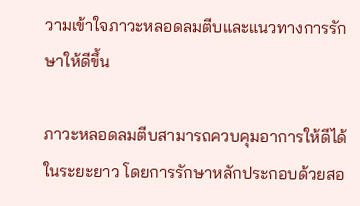วามเข้าใจภาวะหลอดลมตีบและแนวทางการรักษาให้ดีขึ้น

ภาวะหลอดลมตีบสามารถควบคุมอาการให้ดีได้ในระยะยาว โดยการรักษาหลักประกอบด้วยสอ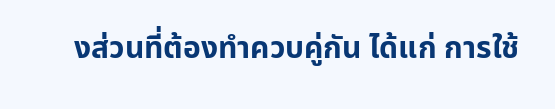งส่วนที่ต้องทำควบคู่กัน ได้แก่ การใช้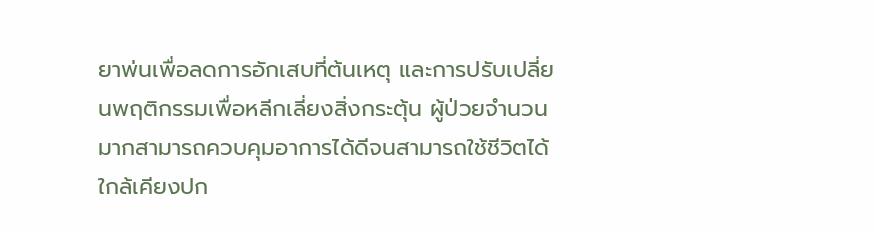ยาพ่นเพื่อลดการอักเสบที่ต้นเหตุ และการปรับเปลี่ยนพฤติกรรมเพื่อหลีกเลี่ยงสิ่งกระตุ้น ผู้ป่วยจำนวนมากสามารถควบคุมอาการได้ดีจนสามารถใช้ชีวิตได้ใกล้เคียงปก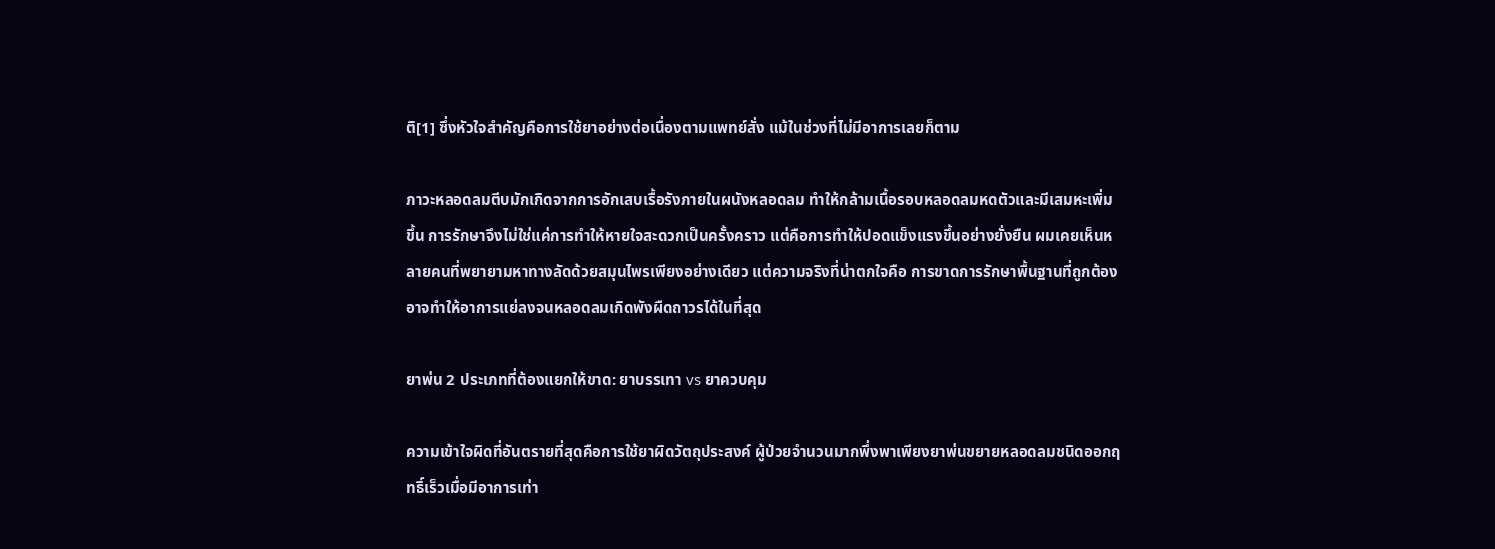ติ[1] ซึ่งหัวใจสำคัญคือการใช้ยาอย่างต่อเนื่องตามแพทย์สั่ง แม้ในช่วงที่ไม่มีอาการเลยก็ตาม

ภาวะหลอดลมตีบมักเกิดจากการอักเสบเรื้อรังภายในผนังหลอดลม ทำให้กล้ามเนื้อรอบหลอดลมหดตัวและมีเสมหะเพิ่มขึ้น การรักษาจึงไม่ใช่แค่การทำให้หายใจสะดวกเป็นครั้งคราว แต่คือการทำให้ปอดแข็งแรงขึ้นอย่างยั่งยืน ผมเคยเห็นหลายคนที่พยายามหาทางลัดด้วยสมุนไพรเพียงอย่างเดียว แต่ความจริงที่น่าตกใจคือ การขาดการรักษาพื้นฐานที่ถูกต้องอาจทำให้อาการแย่ลงจนหลอดลมเกิดพังผืดถาวรได้ในที่สุด

ยาพ่น 2 ประเภทที่ต้องแยกให้ขาด: ยาบรรเทา vs ยาควบคุม

ความเข้าใจผิดที่อันตรายที่สุดคือการใช้ยาผิดวัตถุประสงค์ ผู้ป่วยจำนวนมากพึ่งพาเพียงยาพ่นขยายหลอดลมชนิดออกฤทธิ์เร็วเมื่อมีอาการเท่า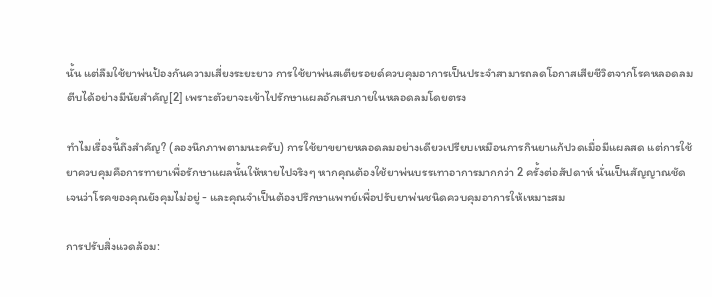นั้น แต่ลืมใช้ยาพ่นป้องกันความเสี่ยงระยะยาว การใช้ยาพ่นสเตียรอยด์ควบคุมอาการเป็นประจำสามารถลดโอกาสเสียชีวิตจากโรคหลอดลมตีบได้อย่างมีนัยสำคัญ[2] เพราะตัวยาจะเข้าไปรักษาแผลอักเสบภายในหลอดลมโดยตรง

ทำไมเรื่องนี้ถึงสำคัญ? (ลองนึกภาพตามนะครับ) การใช้ยาขยายหลอดลมอย่างเดียวเปรียบเหมือนการกินยาแก้ปวดเมื่อมีแผลสด แต่การใช้ยาควบคุมคือการทายาเพื่อรักษาแผลนั้นให้หายไปจริงๆ หากคุณต้องใช้ยาพ่นบรรเทาอาการมากกว่า 2 ครั้งต่อสัปดาห์ นั่นเป็นสัญญาณชัดเจนว่าโรคของคุณยังคุมไม่อยู่ - และคุณจำเป็นต้องปรึกษาแพทย์เพื่อปรับยาพ่นชนิดควบคุมอาการให้เหมาะสม

การปรับสิ่งแวดล้อม: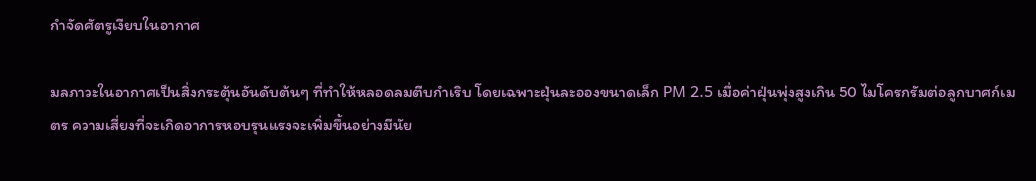กำจัดศัตรูเงียบในอากาศ

มลภาวะในอากาศเป็นสิ่งกระตุ้นอันดับต้นๆ ที่ทำให้หลอดลมตีบกำเริบ โดยเฉพาะฝุ่นละอองขนาดเล็ก PM 2.5 เมื่อค่าฝุ่นพุ่งสูงเกิน 50 ไมโครกรัมต่อลูกบาศก์เมตร ความเสี่ยงที่จะเกิดอาการหอบรุนแรงจะเพิ่มขึ้นอย่างมีนัย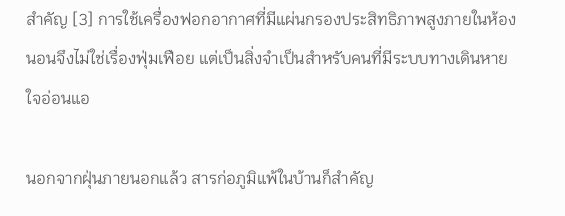สำคัญ [3] การใช้เครื่องฟอกอากาศที่มีแผ่นกรองประสิทธิภาพสูงภายในห้องนอนจึงไม่ใช่เรื่องฟุ่มเฟือย แต่เป็นสิ่งจำเป็นสำหรับคนที่มีระบบทางเดินหายใจอ่อนแอ

นอกจากฝุ่นภายนอกแล้ว สารก่อภูมิแพ้ในบ้านก็สำคัญ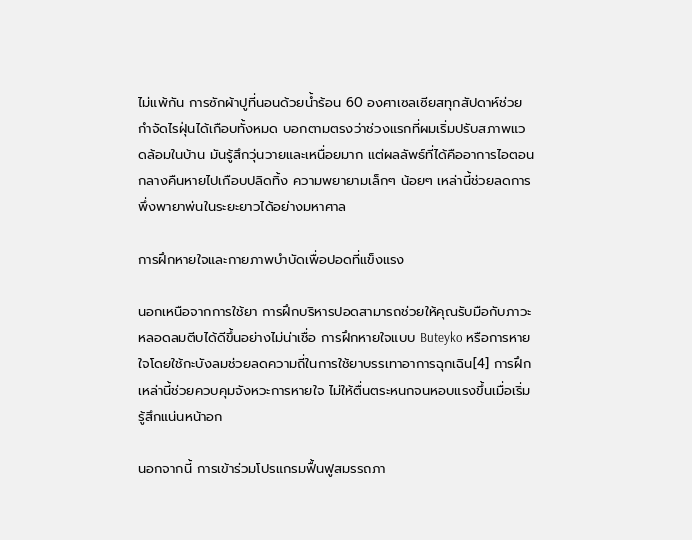ไม่แพ้กัน การซักผ้าปูที่นอนด้วยน้ำร้อน 60 องศาเซลเซียสทุกสัปดาห์ช่วยกำจัดไรฝุ่นได้เกือบทั้งหมด บอกตามตรงว่าช่วงแรกที่ผมเริ่มปรับสภาพแวดล้อมในบ้าน มันรู้สึกวุ่นวายและเหนื่อยมาก แต่ผลลัพธ์ที่ได้คืออาการไอตอนกลางคืนหายไปเกือบปลิดทิ้ง ความพยายามเล็กๆ น้อยๆ เหล่านี้ช่วยลดการพึ่งพายาพ่นในระยะยาวได้อย่างมหาศาล

การฝึกหายใจและกายภาพบำบัดเพื่อปอดที่แข็งแรง

นอกเหนือจากการใช้ยา การฝึกบริหารปอดสามารถช่วยให้คุณรับมือกับภาวะหลอดลมตีบได้ดีขึ้นอย่างไม่น่าเชื่อ การฝึกหายใจแบบ Buteyko หรือการหายใจโดยใช้กะบังลมช่วยลดความถี่ในการใช้ยาบรรเทาอาการฉุกเฉิน[4] การฝึกเหล่านี้ช่วยควบคุมจังหวะการหายใจ ไม่ให้ตื่นตระหนกจนหอบแรงขึ้นเมื่อเริ่มรู้สึกแน่นหน้าอก

นอกจากนี้ การเข้าร่วมโปรแกรมฟื้นฟูสมรรถภา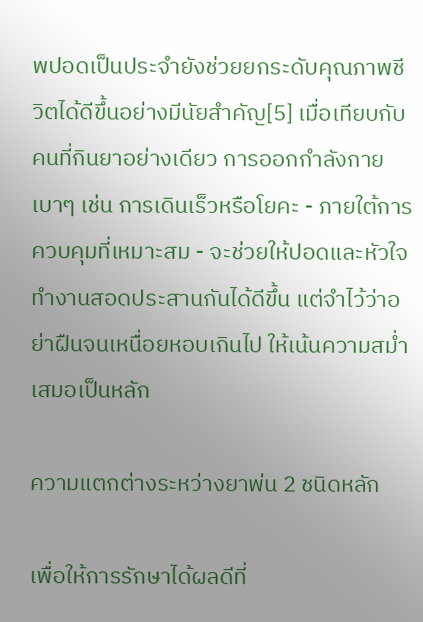พปอดเป็นประจำยังช่วยยกระดับคุณภาพชีวิตได้ดีขึ้นอย่างมีนัยสำคัญ[5] เมื่อเทียบกับคนที่กินยาอย่างเดียว การออกกำลังกายเบาๆ เช่น การเดินเร็วหรือโยคะ - ภายใต้การควบคุมที่เหมาะสม - จะช่วยให้ปอดและหัวใจทำงานสอดประสานกันได้ดีขึ้น แต่จำไว้ว่าอย่าฝืนจนเหนื่อยหอบเกินไป ให้เน้นความสม่ำเสมอเป็นหลัก

ความแตกต่างระหว่างยาพ่น 2 ชนิดหลัก

เพื่อให้การรักษาได้ผลดีที่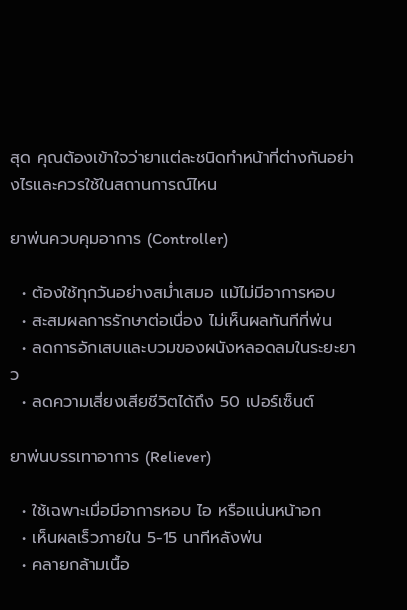สุด คุณต้องเข้าใจว่ายาแต่ละชนิดทำหน้าที่ต่างกันอย่างไรและควรใช้ในสถานการณ์ไหน

ยาพ่นควบคุมอาการ (Controller)

  • ต้องใช้ทุกวันอย่างสม่ำเสมอ แม้ไม่มีอาการหอบ
  • สะสมผลการรักษาต่อเนื่อง ไม่เห็นผลทันทีที่พ่น
  • ลดการอักเสบและบวมของผนังหลอดลมในระยะยาว
  • ลดความเสี่ยงเสียชีวิตได้ถึง 50 เปอร์เซ็นต์

ยาพ่นบรรเทาอาการ (Reliever)

  • ใช้เฉพาะเมื่อมีอาการหอบ ไอ หรือแน่นหน้าอก
  • เห็นผลเร็วภายใน 5-15 นาทีหลังพ่น
  • คลายกล้ามเนื้อ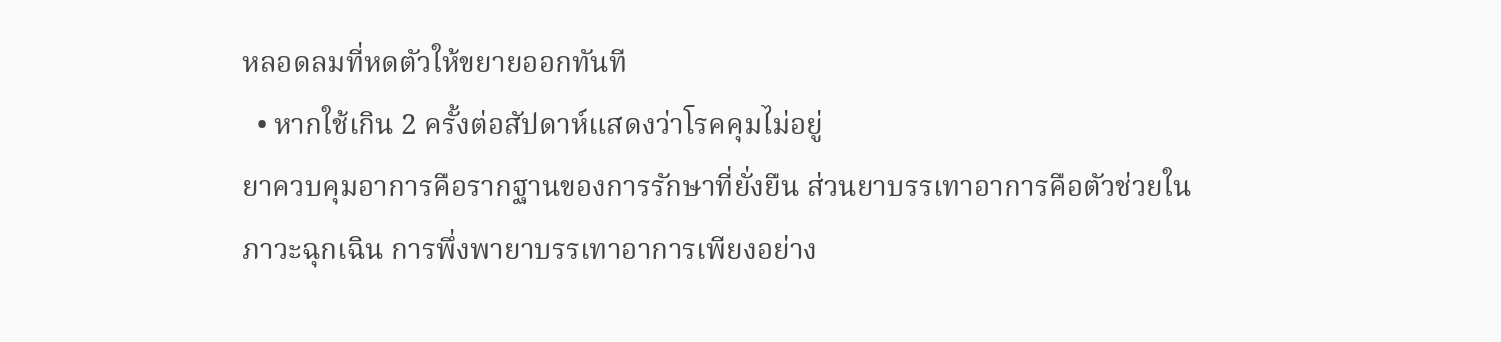หลอดลมที่หดตัวให้ขยายออกทันที
  • หากใช้เกิน 2 ครั้งต่อสัปดาห์แสดงว่าโรคคุมไม่อยู่
ยาควบคุมอาการคือรากฐานของการรักษาที่ยั่งยืน ส่วนยาบรรเทาอาการคือตัวช่วยในภาวะฉุกเฉิน การพึ่งพายาบรรเทาอาการเพียงอย่าง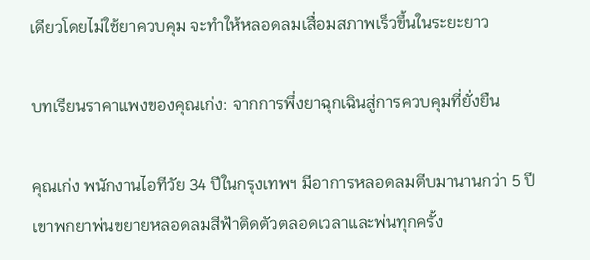เดียวโดยไม่ใช้ยาควบคุม จะทำให้หลอดลมเสื่อมสภาพเร็วขึ้นในระยะยาว

บทเรียนราคาแพงของคุณเก่ง: จากการพึ่งยาฉุกเฉินสู่การควบคุมที่ยั่งยืน

คุณเก่ง พนักงานไอทีวัย 34 ปีในกรุงเทพฯ มีอาการหลอดลมตีบมานานกว่า 5 ปี เขาพกยาพ่นขยายหลอดลมสีฟ้าติดตัวตลอดเวลาและพ่นทุกครั้ง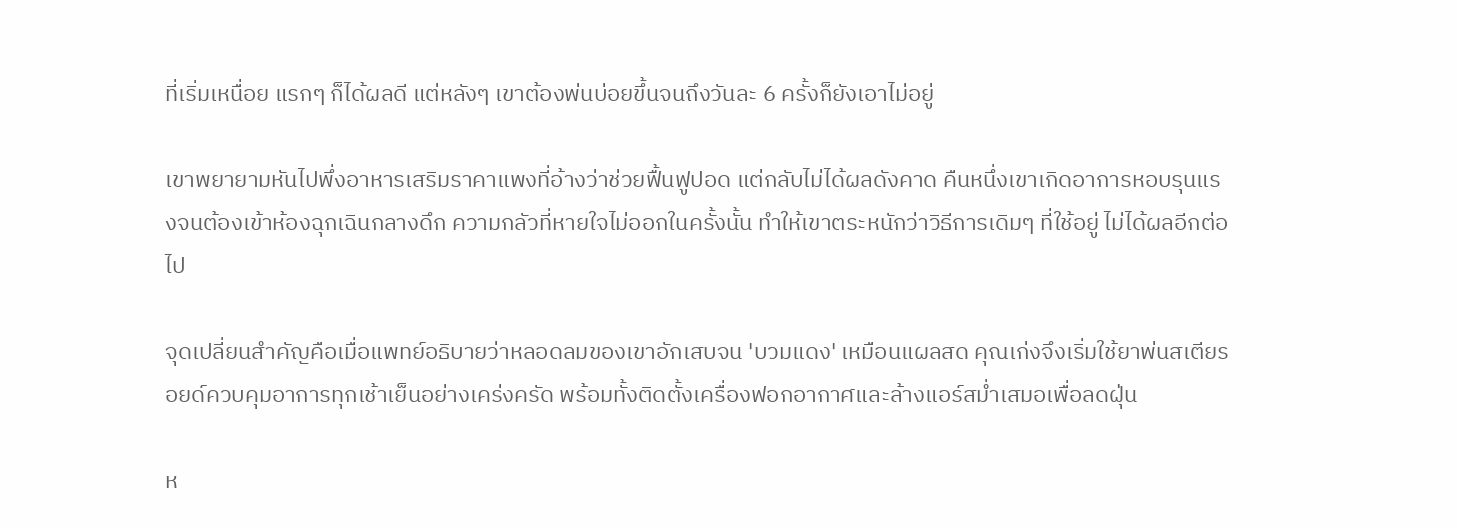ที่เริ่มเหนื่อย แรกๆ ก็ได้ผลดี แต่หลังๆ เขาต้องพ่นบ่อยขึ้นจนถึงวันละ 6 ครั้งก็ยังเอาไม่อยู่

เขาพยายามหันไปพึ่งอาหารเสริมราคาแพงที่อ้างว่าช่วยฟื้นฟูปอด แต่กลับไม่ได้ผลดังคาด คืนหนึ่งเขาเกิดอาการหอบรุนแรงจนต้องเข้าห้องฉุกเฉินกลางดึก ความกลัวที่หายใจไม่ออกในครั้งนั้น ทำให้เขาตระหนักว่าวิธีการเดิมๆ ที่ใช้อยู่ ไม่ได้ผลอีกต่อไป

จุดเปลี่ยนสำคัญคือเมื่อแพทย์อธิบายว่าหลอดลมของเขาอักเสบจน 'บวมแดง' เหมือนแผลสด คุณเก่งจึงเริ่มใช้ยาพ่นสเตียรอยด์ควบคุมอาการทุกเช้าเย็นอย่างเคร่งครัด พร้อมทั้งติดตั้งเครื่องฟอกอากาศและล้างแอร์สม่ำเสมอเพื่อลดฝุ่น

ห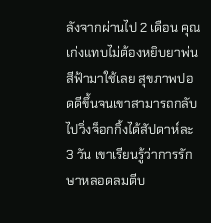ลังจากผ่านไป 2 เดือน คุณเก่งแทบไม่ต้องหยิบยาพ่นสีฟ้ามาใช้เลย สุขภาพปอดดีขึ้นจนเขาสามารถกลับไปวิ่งจ็อกกิ้งได้สัปดาห์ละ 3 วัน เขาเรียนรู้ว่าการรักษาหลอดลมตีบ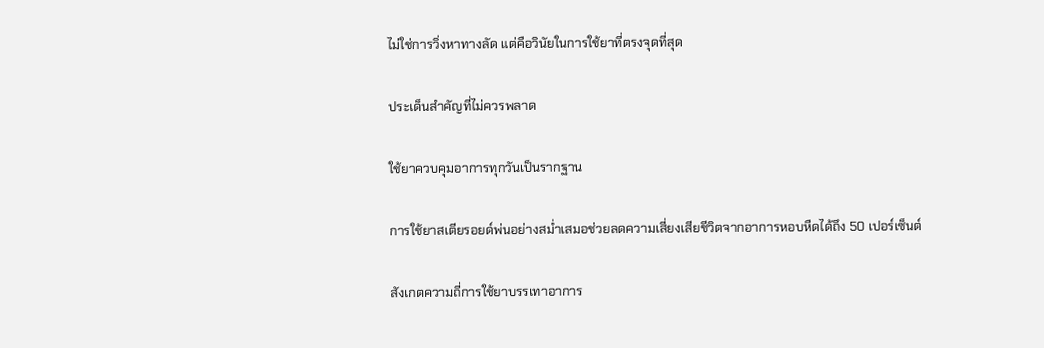ไม่ใช่การวิ่งหาทางลัด แต่คือวินัยในการใช้ยาที่ตรงจุดที่สุด

ประเด็นสำคัญที่ไม่ควรพลาด

ใช้ยาควบคุมอาการทุกวันเป็นรากฐาน

การใช้ยาสเตียรอยด์พ่นอย่างสม่ำเสมอช่วยลดความเสี่ยงเสียชีวิตจากอาการหอบหืดได้ถึง 50 เปอร์เซ็นต์

สังเกตความถี่การใช้ยาบรรเทาอาการ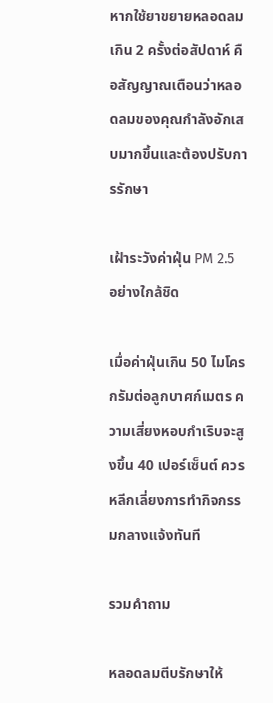หากใช้ยาขยายหลอดลมเกิน 2 ครั้งต่อสัปดาห์ คือสัญญาณเตือนว่าหลอดลมของคุณกำลังอักเสบมากขึ้นและต้องปรับการรักษา

เฝ้าระวังค่าฝุ่น PM 2.5 อย่างใกล้ชิด

เมื่อค่าฝุ่นเกิน 50 ไมโครกรัมต่อลูกบาศก์เมตร ความเสี่ยงหอบกำเริบจะสูงขึ้น 40 เปอร์เซ็นต์ ควรหลีกเลี่ยงการทำกิจกรรมกลางแจ้งทันที

รวมคำถาม

หลอดลมตีบรักษาให้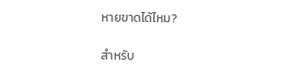หายขาดได้ไหม?

สำหรับ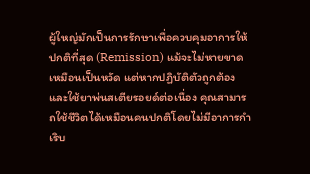ผู้ใหญ่มักเป็นการรักษาเพื่อควบคุมอาการให้ปกติที่สุด (Remission) แม้จะไม่หายขาดเหมือนเป็นหวัด แต่หากปฏิบัติตัวถูกต้องและใช้ยาพ่นสเตียรอยด์ต่อเนื่อง คุณสามารถใช้ชีวิตได้เหมือนคนปกติโดยไม่มีอาการกำเริบ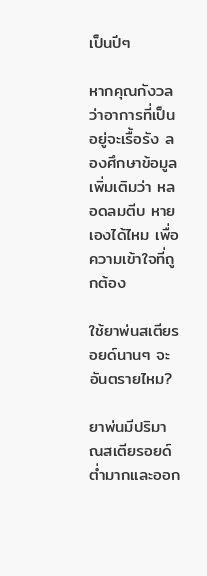เป็นปีๆ

หากคุณกังวลว่าอาการที่เป็นอยู่จะเรื้อรัง ลองศึกษาข้อมูลเพิ่มเติมว่า หลอดลมตีบ หายเองได้ไหม เพื่อความเข้าใจที่ถูกต้อง

ใช้ยาพ่นสเตียรอยด์นานๆ จะอันตรายไหม?

ยาพ่นมีปริมาณสเตียรอยด์ต่ำมากและออก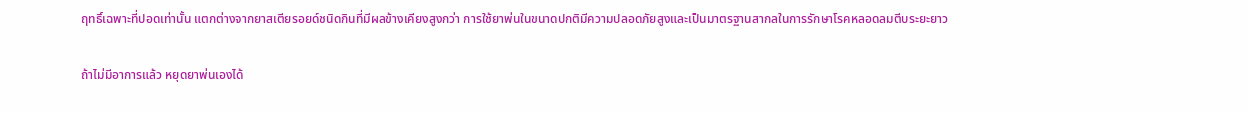ฤทธิ์เฉพาะที่ปอดเท่านั้น แตกต่างจากยาสเตียรอยด์ชนิดกินที่มีผลข้างเคียงสูงกว่า การใช้ยาพ่นในขนาดปกติมีความปลอดภัยสูงและเป็นมาตรฐานสากลในการรักษาโรคหลอดลมตีบระยะยาว

ถ้าไม่มีอาการแล้ว หยุดยาพ่นเองได้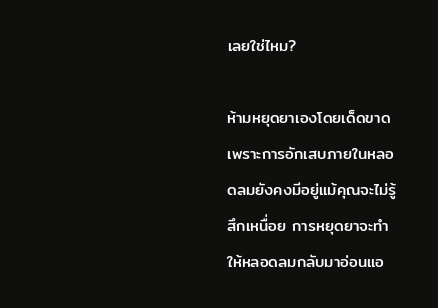เลยใช่ไหม?

ห้ามหยุดยาเองโดยเด็ดขาด เพราะการอักเสบภายในหลอดลมยังคงมีอยู่แม้คุณจะไม่รู้สึกเหนื่อย การหยุดยาจะทำให้หลอดลมกลับมาอ่อนแอ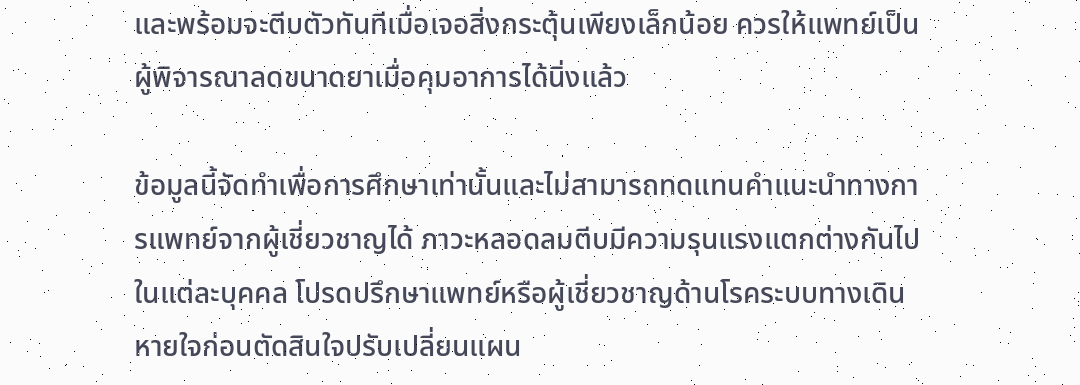และพร้อมจะตีบตัวทันทีเมื่อเจอสิ่งกระตุ้นเพียงเล็กน้อย ควรให้แพทย์เป็นผู้พิจารณาลดขนาดยาเมื่อคุมอาการได้นิ่งแล้ว

ข้อมูลนี้จัดทำเพื่อการศึกษาเท่านั้นและไม่สามารถทดแทนคำแนะนำทางการแพทย์จากผู้เชี่ยวชาญได้ ภาวะหลอดลมตีบมีความรุนแรงแตกต่างกันไปในแต่ละบุคคล โปรดปรึกษาแพทย์หรือผู้เชี่ยวชาญด้านโรคระบบทางเดินหายใจก่อนตัดสินใจปรับเปลี่ยนแผน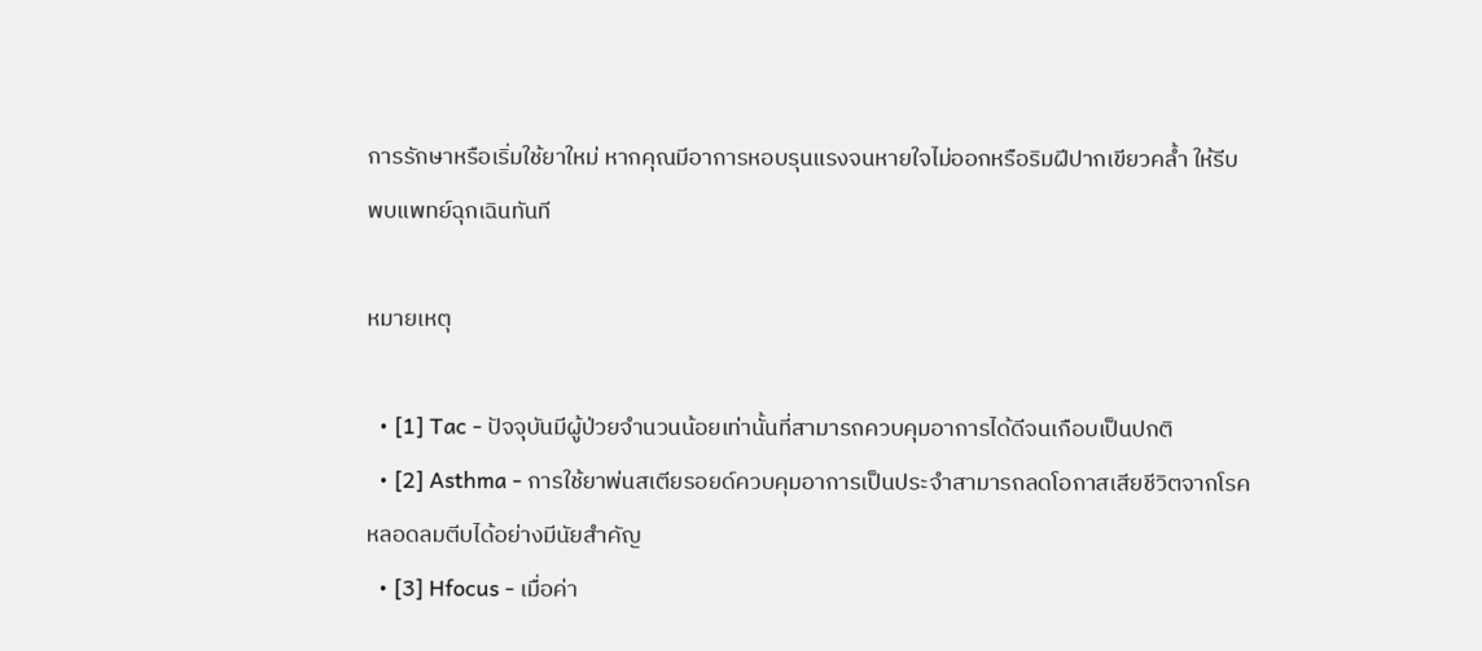การรักษาหรือเริ่มใช้ยาใหม่ หากคุณมีอาการหอบรุนแรงจนหายใจไม่ออกหรือริมฝีปากเขียวคล้ำ ให้รีบพบแพทย์ฉุกเฉินทันที

หมายเหตุ

  • [1] Tac - ปัจจุบันมีผู้ป่วยจำนวนน้อยเท่านั้นที่สามารถควบคุมอาการได้ดีจนเกือบเป็นปกติ
  • [2] Asthma - การใช้ยาพ่นสเตียรอยด์ควบคุมอาการเป็นประจำสามารถลดโอกาสเสียชีวิตจากโรคหลอดลมตีบได้อย่างมีนัยสำคัญ
  • [3] Hfocus - เมื่อค่า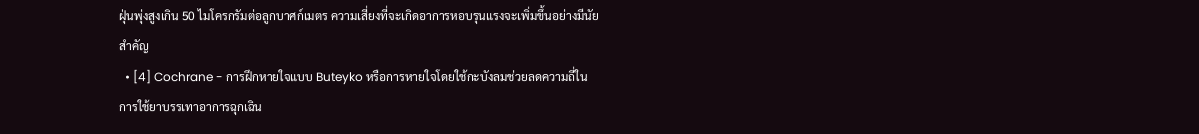ฝุ่นพุ่งสูงเกิน 50 ไมโครกรัมต่อลูกบาศก์เมตร ความเสี่ยงที่จะเกิดอาการหอบรุนแรงจะเพิ่มขึ้นอย่างมีนัยสำคัญ
  • [4] Cochrane - การฝึกหายใจแบบ Buteyko หรือการหายใจโดยใช้กะบังลมช่วยลดความถี่ในการใช้ยาบรรเทาอาการฉุกเฉิน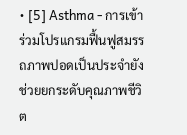• [5] Asthma - การเข้าร่วมโปรแกรมฟื้นฟูสมรรถภาพปอดเป็นประจำยังช่วยยกระดับคุณภาพชีวิต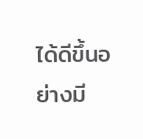ได้ดีขึ้นอย่างมี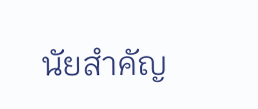นัยสำคัญ